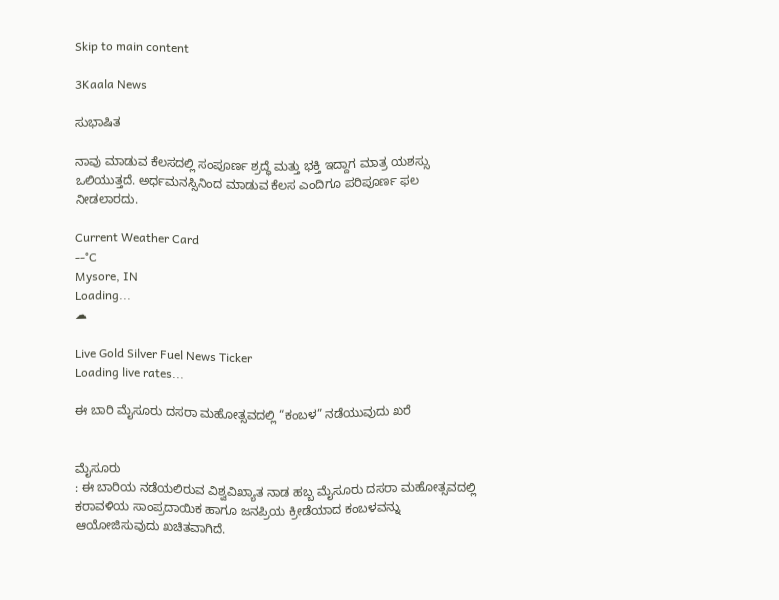Skip to main content

3Kaala News

ಸುಭಾಷಿತ

ನಾವು ಮಾಡುವ ಕೆಲಸದಲ್ಲಿ ಸಂಪೂರ್ಣ ಶ್ರದ್ಧೆ ಮತ್ತು ಭಕ್ತಿ ಇದ್ದಾಗ ಮಾತ್ರ ಯಶಸ್ಸು ಒಲಿಯುತ್ತದೆ. ಅರ್ಧಮನಸ್ಸಿನಿಂದ ಮಾಡುವ ಕೆಲಸ ಎಂದಿಗೂ ಪರಿಪೂರ್ಣ ಫಲ ನೀಡಲಾರದು.

Current Weather Card
--°C
Mysore, IN
Loading...
☁

Live Gold Silver Fuel News Ticker
Loading live rates...

ಈ ಬಾರಿ ಮೈಸೂರು ದಸರಾ ಮಹೋತ್ಸವದಲ್ಲಿ “ಕಂಬಳ” ನಡೆಯುವುದು ಖರೆ


ಮೈಸೂರು
: ಈ ಬಾರಿಯ ನಡೆಯಲಿರುವ ವಿಶ್ವವಿಖ್ಯಾತ ನಾಡ ಹಬ್ಬ ಮೈಸೂರು ದಸರಾ ಮಹೋತ್ಸವದಲ್ಲಿ ಕರಾವಳಿಯ ಸಾಂಪ್ರದಾಯಿಕ ಹಾಗೂ ಜನಪ್ರಿಯ ಕ್ರೀಡೆಯಾದ ಕಂಬಳವನ್ನು ಆಯೋಜಿಸುವುದು ಖಚಿತವಾಗಿದೆ.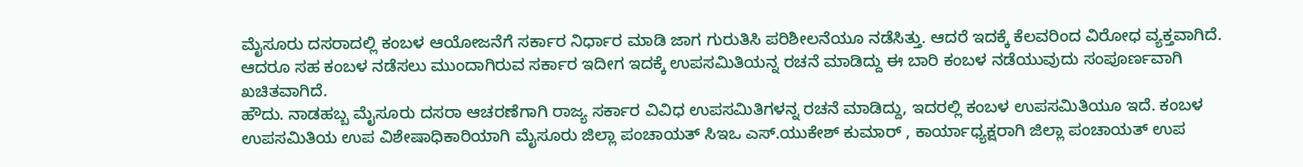ಮೈಸೂರು ದಸರಾದಲ್ಲಿ ಕಂಬಳ ಆಯೋಜನೆಗೆ ಸರ್ಕಾರ ನಿರ್ಧಾರ ಮಾಡಿ ಜಾಗ ಗುರುತಿಸಿ ಪರಿಶೀಲನೆಯೂ ನಡೆಸಿತ್ತು. ಆದರೆ ಇದಕ್ಕೆ ಕೆಲವರಿಂದ ವಿರೋಧ ವ್ಯಕ್ತವಾಗಿದೆ. ಆದರೂ ಸಹ ಕಂಬಳ ನಡೆಸಲು ಮುಂದಾಗಿರುವ ಸರ್ಕಾರ ಇದೀಗ ಇದಕ್ಕೆ ಉಪಸಮಿತಿಯನ್ನ ರಚನೆ ಮಾಡಿದ್ದು ಈ ಬಾರಿ ಕಂಬಳ ನಡೆಯುವುದು ಸಂಪೂರ್ಣವಾಗಿ ಖಚಿತವಾಗಿದೆ.
ಹೌದು. ನಾಡಹಬ್ಬ ಮೈಸೂರು ದಸರಾ ಆಚರಣೆಗಾಗಿ ರಾಜ್ಯ ಸರ್ಕಾರ ವಿವಿಧ ಉಪಸಮಿತಿಗಳನ್ನ ರಚನೆ ಮಾಡಿದ್ದು, ಇದರಲ್ಲಿ ಕಂಬಳ ಉಪಸಮಿತಿಯೂ ಇದೆ. ಕಂಬಳ ಉಪಸಮಿತಿಯ ಉಪ ವಿಶೇಷಾಧಿಕಾರಿಯಾಗಿ ಮೈಸೂರು ಜಿಲ್ಲಾ ಪಂಚಾಯತ್ ಸಿಇಒ ಎಸ್.ಯುಕೇಶ್ ಕುಮಾರ್ , ಕಾರ್ಯಾಧ್ಯಕ್ಷರಾಗಿ ಜಿಲ್ಲಾ ಪಂಚಾಯತ್ ಉಪ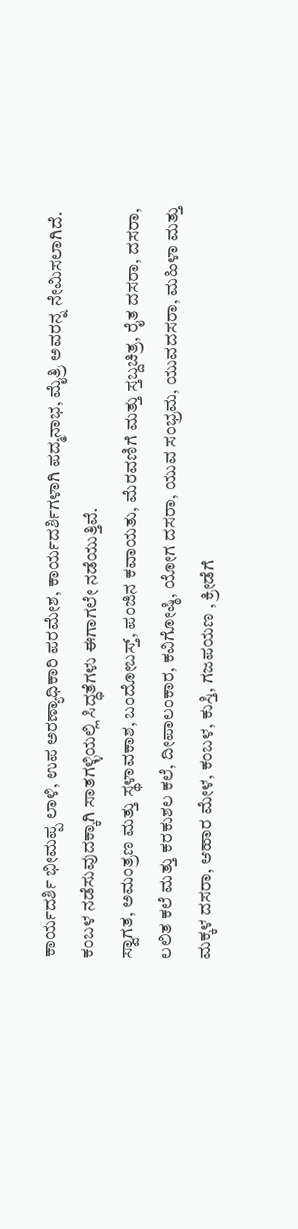ಕಾರ್ಯದರ್ಶಿ ಭೀಮಪ್ಪ ಲಾಳಿ, ಉಪ ಅರಣ್ಯಾಧಿಕಾರಿ ಪರಮೇಶ, ಕಾರ್ಯದರ್ಶಿಗಳಾಗಿ ಪದ್ಮನಾಭ, ಮೈತ್ರಿ ಅವರನ್ನ ನೇಮಿಸಲಾಗಿದೆ. ಕಂಬಳ ನಡೆಸುವುದಕ್ಕಾಗಿ ಸಾತಗಳ್ಳಿಯಲ್ಲಿ ಸಿದ್ಧತೆಗಳು ಈಗಾಗಲೇ ನಡೆಯುತ್ತಿವೆ.
ಸ್ವಾಗತ, ಅಮಂತ್ರಣ ಮತ್ತು ಸ್ಥಳಾವಕಾಶ, ಬಂದೋಬಸ್ತ್, ಪಂಜಿನ ಕವಾಯತು, ಮೆರವಣಿಗೆ ಮತ್ತು ಸ್ತಬ್ದಚಿತ್ರ, ರೈತ ದಸರಾ, ದಸರಾ, ಲಲಿತ ಕಲೆ ಮತ್ತು ಕರಕುಶಲ ಕಲೆ, ದೀಪಾಲಂಕಾರ, ಕವಿಗೋಷ್ಠಿ, ಯೋಗ ದಸರಾ, ಯುವ ಸಂಭ್ರಮ, ಯುವದಸರಾ, ಮಹಿಳಾ ಮತ್ತು ಮಕ್ಕಳ ದಸರಾ, ಆಹಾರ ಮೇಳ, ಕಂಬಳ, ಕುಸ್ತಿ, ಗಜಪಯಣ , ಕ್ರೀಡೆಗೆ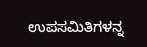ಉಪಸಮಿತಿಗಳನ್ನ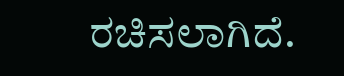ರಚಿಸಲಾಗಿದೆ.